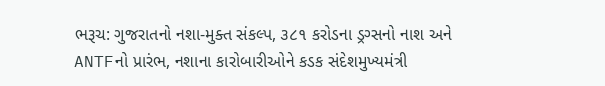ભરૂચ: ગુજરાતનો નશા-મુક્ત સંકલ્પ, ૩૮૧ કરોડના ડ્રગ્સનો નાશ અને ANTFનો પ્રારંભ, નશાના કારોબારીઓને કડક સંદેશમુખ્યમંત્રી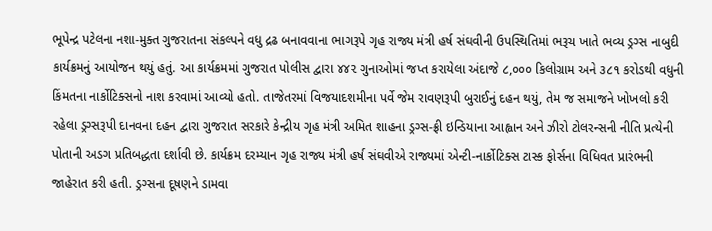ભૂપેન્દ્ર પટેલના નશા-મુક્ત ગુજરાતના સંકલ્પને વધુ દ્રઢ બનાવવાના ભાગરૂપે ગૃહ રાજ્ય મંત્રી હર્ષ સંઘવીની ઉપસ્થિતિમાં ભરૂચ ખાતે ભવ્ય ડ્રગ્સ નાબુદી કાર્યક્રમનું આયોજન થયું હતું. આ કાર્યક્રમમાં ગુજરાત પોલીસ દ્વારા ૪૪૨ ગુનાઓમાં જપ્ત કરાયેલા અંદાજે ૮,૦૦૦ કિલોગ્રામ અને ૩૮૧ કરોડથી વધુની કિંમતના નાર્કોટિક્સનો નાશ કરવામાં આવ્યો હતો. તાજેતરમાં વિજયાદશમીના પર્વે જેમ રાવણરૂપી બુરાઈનું દહન થયું, તેમ જ સમાજને ખોખલો કરી રહેલા ડ્રગ્સરૂપી દાનવના દહન દ્વારા ગુજરાત સરકારે કેન્દ્રીય ગૃહ મંત્રી અમિત શાહના ડ્રગ્સ-ફ્રી ઇન્ડિયાના આહ્વાન અને ઝીરો ટોલરન્સની નીતિ પ્રત્યેની પોતાની અડગ પ્રતિબદ્ધતા દર્શાવી છે. કાર્યક્રમ દરમ્યાન ગૃહ રાજ્ય મંત્રી હર્ષ સંઘવીએ રાજ્યમાં એન્ટી-નાર્કોટિક્સ ટાસ્ક ફોર્સના વિધિવત પ્રારંભની જાહેરાત કરી હતી. ડ્રગ્સના દૂષણને ડામવા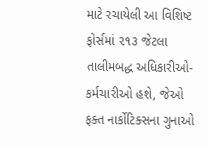માટે રચાયેલી આ વિશિષ્ટ ફોર્સમાં ૨૧૩ જેટલા તાલીમબદ્ધ અધિકારીઓ-કર્મચારીઓ હશે, જેઓ ફક્ત નાર્કોટિક્સના ગુનાઓ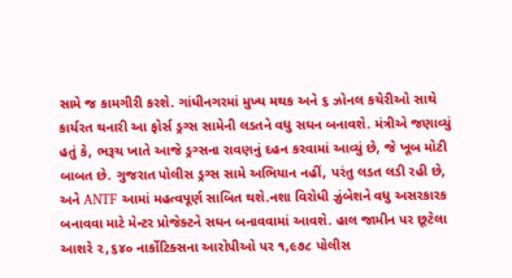સામે જ કામગીરી કરશે. ગાંધીનગરમાં મુખ્ય મથક અને ૬ ઝોનલ કચેરીઓ સાથે કાર્યરત થનારી આ ફોર્સ ડ્રગ્સ સામેની લડતને વધુ સઘન બનાવશે. મંત્રીએ જણાવ્યું હતું કે, ભરૂચ ખાતે આજે ડ્રગ્સના રાવણનું દહન કરવામાં આવ્યું છે, જે ખૂબ મોટી બાબત છે. ગુજરાત પોલીસ ડ્રગ્સ સામે અભિયાન નહીં, પરંતુ લડત લડી રહી છે, અને ANTF આમાં મહત્વપૂર્ણ સાબિત થશે.નશા વિરોધી ઝુંબેશને વધુ અસરકારક બનાવવા માટે મેન્ટર પ્રોજેક્ટને સઘન બનાવવામાં આવશે. હાલ જામીન પર છૂટેલા આશરે ૨,૬૪૦ નાર્કોટિક્સના આરોપીઓ પર ૧,૯૭૮ પોલીસ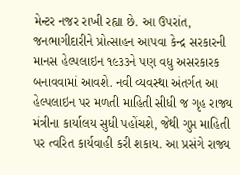મેન્ટર નજર રાખી રહ્યા છે. આ ઉપરાંત, જનભાગીદારીને પ્રોત્સાહન આપવા કેન્દ્ર સરકારની માનસ હેલ્પલાઇન ૧૯૩૩ને પણ વધુ અસરકારક બનાવવામાં આવશે. નવી વ્યવસ્થા અંતર્ગત આ હેલ્પલાઇન પર મળતી માહિતી સીધી જ ગૃહ રાજ્ય મંત્રીના કાર્યાલય સુધી પહોંચશે, જેથી ગુપ્ત માહિતી પર ત્વરિત કાર્યવાહી કરી શકાય. આ પ્રસંગે રાજ્ય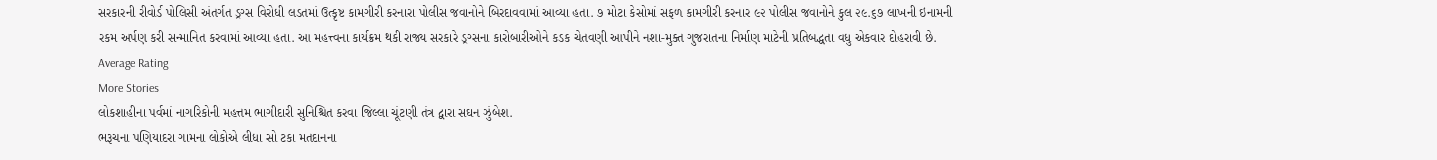સરકારની રીવોર્ડ પોલિસી અંતર્ગત ડ્રગ્સ વિરોધી લડતમાં ઉત્કૃષ્ટ કામગીરી કરનારા પોલીસ જવાનોને બિરદાવવામાં આવ્યા હતા. ૭ મોટા કેસોમાં સફળ કામગીરી કરનાર ૯૨ પોલીસ જવાનોને કુલ ૨૯.૬૭ લાખની ઇનામની રકમ અર્પણ કરી સન્માનિત કરવામાં આવ્યા હતા. આ મહત્ત્વના કાર્યક્રમ થકી રાજ્ય સરકારે ડ્રગ્સના કારોબારીઓને કડક ચેતવણી આપીને નશા-મુક્ત ગુજરાતના નિર્માણ માટેની પ્રતિબદ્ધતા વધુ એકવાર દોહરાવી છે.
Average Rating
More Stories
લોકશાહીના પર્વમાં નાગરિકોની મહત્તમ ભાગીદારી સુનિશ્ચિત કરવા જિલ્લા ચૂંટણી તંત્ર દ્વારા સઘન ઝુંબેશ.
ભરૂચના પણિયાદરા ગામના લોકોએ લીધા સો ટકા મતદાનના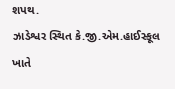શપથ.
ઝાડેશ્વર સ્થિત કે.જી.એમ.હાઈસ્કૂલ ખાતે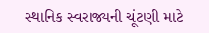સ્થાનિક સ્વરાજ્યની ચૂંટણી માટે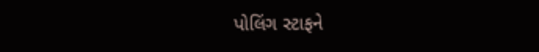પોલિંગ સ્ટાફને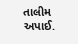તાલીમ અપાઈ.